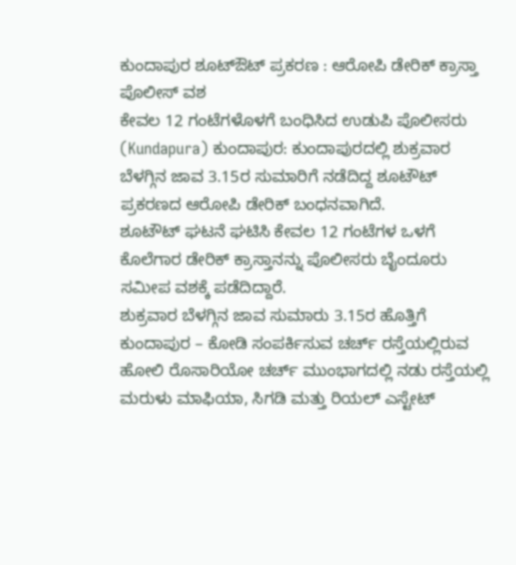ಕುಂದಾಪುರ ಶೂಟ್ಔಟ್ ಪ್ರಕರಣ : ಆರೋಪಿ ಡೇರಿಕ್ ಕ್ರಾಸ್ತಾ ಪೊಲೀಸ್ ವಶ
ಕೇವಲ 12 ಗಂಟೆಗಳೊಳಗೆ ಬಂಧಿಸಿದ ಉಡುಪಿ ಪೊಲೀಸರು
(Kundapura) ಕುಂದಾಪುರ: ಕುಂದಾಪುರದಲ್ಲಿ ಶುಕ್ರವಾರ ಬೆಳಗ್ಗಿನ ಜಾವ 3.15ರ ಸುಮಾರಿಗೆ ನಡೆದಿದ್ದ ಶೂಟೌಟ್ ಪ್ರಕರಣದ ಆರೋಪಿ ಡೇರಿಕ್ ಬಂಧನವಾಗಿದೆ.
ಶೂಟೌಟ್ ಘಟನೆ ಘಟಿಸಿ ಕೇವಲ 12 ಗಂಟೆಗಳ ಒಳಗೆ ಕೊಲೆಗಾರ ಡೇರಿಕ್ ಕ್ರಾಸ್ತಾನನ್ನು ಪೊಲೀಸರು ಬೈಂದೂರು ಸಮೀಪ ವಶಕ್ಕೆ ಪಡೆದಿದ್ದಾರೆ.
ಶುಕ್ರವಾರ ಬೆಳಗ್ಗಿನ ಜಾವ ಸುಮಾರು 3.15ರ ಹೊತ್ತಿಗೆ ಕುಂದಾಪುರ – ಕೋಡಿ ಸಂಪರ್ಕಿಸುವ ಚರ್ಚ್ ರಸ್ತೆಯಲ್ಲಿರುವ ಹೋಲಿ ರೊಸಾರಿಯೋ ಚರ್ಚ್ ಮುಂಭಾಗದಲ್ಲಿ ನಡು ರಸ್ತೆಯಲ್ಲಿ ಮರುಳು ಮಾಫಿಯಾ, ಸಿಗಡಿ ಮತ್ತು ರಿಯಲ್ ಎಸ್ಟೇಟ್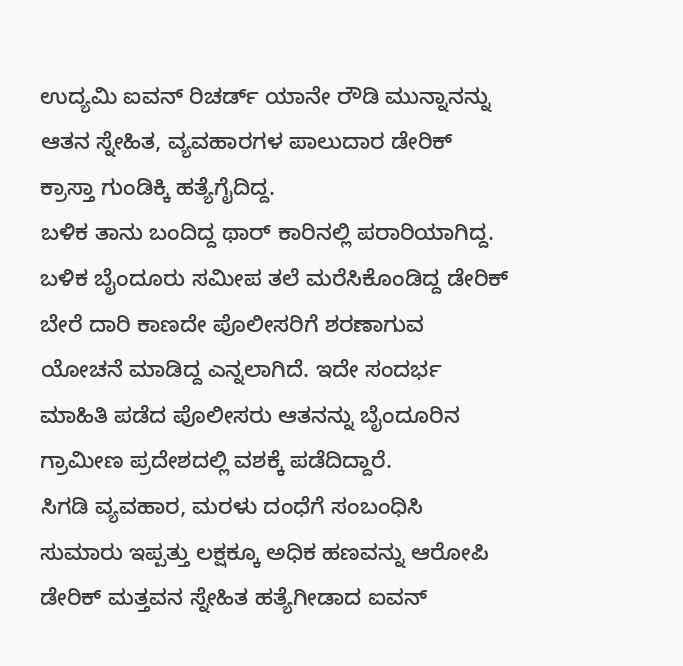ಉದ್ಯಮಿ ಐವನ್ ರಿಚರ್ಡ್ ಯಾನೇ ರೌಡಿ ಮುನ್ನಾನನ್ನು ಆತನ ಸ್ನೇಹಿತ, ವ್ಯವಹಾರಗಳ ಪಾಲುದಾರ ಡೇರಿಕ್ ಕ್ರಾಸ್ತಾ ಗುಂಡಿಕ್ಕಿ ಹತ್ಯೆಗೈದಿದ್ದ.
ಬಳಿಕ ತಾನು ಬಂದಿದ್ದ ಥಾರ್ ಕಾರಿನಲ್ಲಿ ಪರಾರಿಯಾಗಿದ್ದ. ಬಳಿಕ ಬೈಂದೂರು ಸಮೀಪ ತಲೆ ಮರೆಸಿಕೊಂಡಿದ್ದ ಡೇರಿಕ್ ಬೇರೆ ದಾರಿ ಕಾಣದೇ ಪೊಲೀಸರಿಗೆ ಶರಣಾಗುವ ಯೋಚನೆ ಮಾಡಿದ್ದ ಎನ್ನಲಾಗಿದೆ. ಇದೇ ಸಂದರ್ಭ ಮಾಹಿತಿ ಪಡೆದ ಪೊಲೀಸರು ಆತನನ್ನು ಬೈಂದೂರಿನ ಗ್ರಾಮೀಣ ಪ್ರದೇಶದಲ್ಲಿ ವಶಕ್ಕೆ ಪಡೆದಿದ್ದಾರೆ.
ಸಿಗಡಿ ವ್ಯವಹಾರ, ಮರಳು ದಂಧೆಗೆ ಸಂಬಂಧಿಸಿ ಸುಮಾರು ಇಪ್ಪತ್ತು ಲಕ್ಷಕ್ಕೂ ಅಧಿಕ ಹಣವನ್ನು ಆರೋಪಿ ಡೇರಿಕ್ ಮತ್ತವನ ಸ್ನೇಹಿತ ಹತ್ಯೆಗೀಡಾದ ಐವನ್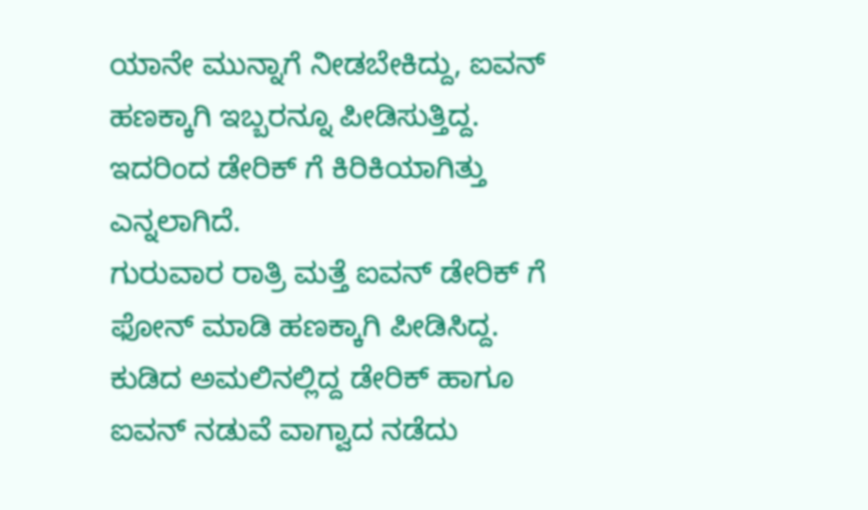ಯಾನೇ ಮುನ್ನಾಗೆ ನೀಡಬೇಕಿದ್ದು, ಐವನ್ ಹಣಕ್ಕಾಗಿ ಇಬ್ಬರನ್ನೂ ಪೀಡಿಸುತ್ತಿದ್ದ. ಇದರಿಂದ ಡೇರಿಕ್ ಗೆ ಕಿರಿಕಿಯಾಗಿತ್ತು ಎನ್ನಲಾಗಿದೆ.
ಗುರುವಾರ ರಾತ್ರಿ ಮತ್ತೆ ಐವನ್ ಡೇರಿಕ್ ಗೆ ಫೋನ್ ಮಾಡಿ ಹಣಕ್ಕಾಗಿ ಪೀಡಿಸಿದ್ದ. ಕುಡಿದ ಅಮಲಿನಲ್ಲಿದ್ದ ಡೇರಿಕ್ ಹಾಗೂ ಐವನ್ ನಡುವೆ ವಾಗ್ವಾದ ನಡೆದು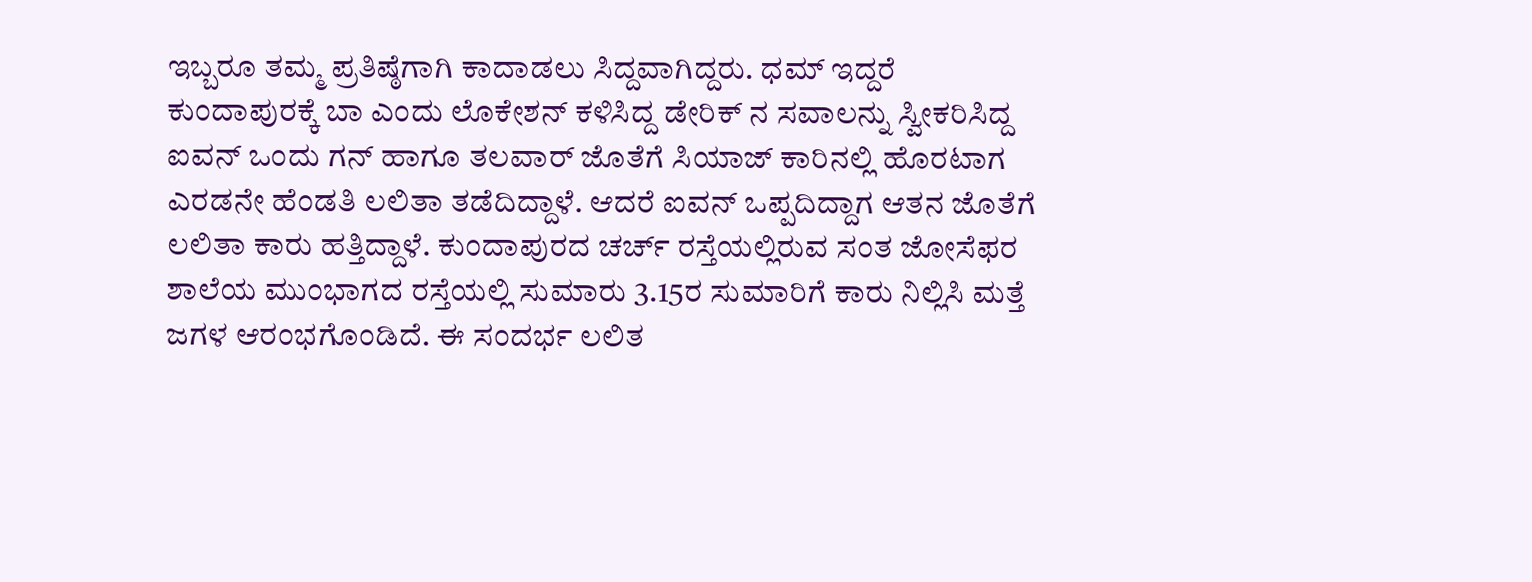ಇಬ್ಬರೂ ತಮ್ಮ ಪ್ರತಿಷ್ಠೆಗಾಗಿ ಕಾದಾಡಲು ಸಿದ್ದವಾಗಿದ್ದರು. ಧಮ್ ಇದ್ದರೆ ಕುಂದಾಪುರಕ್ಕೆ ಬಾ ಎಂದು ಲೊಕೇಶನ್ ಕಳಿಸಿದ್ದ ಡೇರಿಕ್ ನ ಸವಾಲನ್ನು ಸ್ವೀಕರಿಸಿದ್ದ ಐವನ್ ಒಂದು ಗನ್ ಹಾಗೂ ತಲವಾರ್ ಜೊತೆಗೆ ಸಿಯಾಜ್ ಕಾರಿನಲ್ಲಿ ಹೊರಟಾಗ ಎರಡನೇ ಹೆಂಡತಿ ಲಲಿತಾ ತಡೆದಿದ್ದಾಳೆ. ಆದರೆ ಐವನ್ ಒಪ್ಪದಿದ್ದಾಗ ಆತನ ಜೊತೆಗೆ ಲಲಿತಾ ಕಾರು ಹತ್ತಿದ್ದಾಳೆ. ಕುಂದಾಪುರದ ಚರ್ಚ್ ರಸ್ತೆಯಲ್ಲಿರುವ ಸಂತ ಜೋಸೆಫರ ಶಾಲೆಯ ಮುಂಭಾಗದ ರಸ್ತೆಯಲ್ಲಿ ಸುಮಾರು 3.15ರ ಸುಮಾರಿಗೆ ಕಾರು ನಿಲ್ಲಿಸಿ ಮತ್ತೆ ಜಗಳ ಆರಂಭಗೊಂಡಿದೆ. ಈ ಸಂದರ್ಭ ಲಲಿತ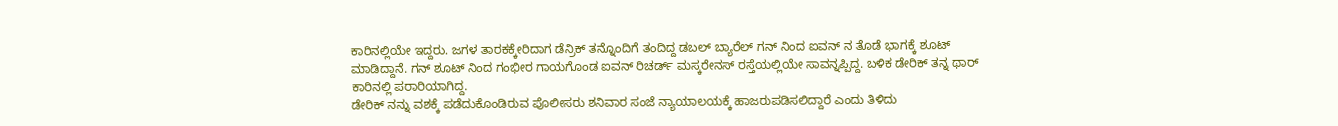ಕಾರಿನಲ್ಲಿಯೇ ಇದ್ದರು. ಜಗಳ ತಾರಕಕ್ಕೇರಿದಾಗ ಡೆನ್ರಿಕ್ ತನ್ನೊಂದಿಗೆ ತಂದಿದ್ದ ಡಬಲ್ ಬ್ಯಾರೆಲ್ ಗನ್ ನಿಂದ ಐವನ್ ನ ತೊಡೆ ಭಾಗಕ್ಕೆ ಶೂಟ್ ಮಾಡಿದ್ದಾನೆ. ಗನ್ ಶೂಟ್ ನಿಂದ ಗಂಭೀರ ಗಾಯಗೊಂಡ ಐವನ್ ರಿಚರ್ಡ್ ಮಸ್ಕರೇನಸ್ ರಸ್ತೆಯಲ್ಲಿಯೇ ಸಾವನ್ನಪ್ಪಿದ್ದ. ಬಳಿಕ ಡೇರಿಕ್ ತನ್ನ ಥಾರ್ ಕಾರಿನಲ್ಲಿ ಪರಾರಿಯಾಗಿದ್ದ.
ಡೇರಿಕ್ ನನ್ನು ವಶಕ್ಕೆ ಪಡೆದುಕೊಂಡಿರುವ ಪೊಲೀಸರು ಶನಿವಾರ ಸಂಜೆ ನ್ಯಾಯಾಲಯಕ್ಕೆ ಹಾಜರುಪಡಿಸಲಿದ್ದಾರೆ ಎಂದು ತಿಳಿದು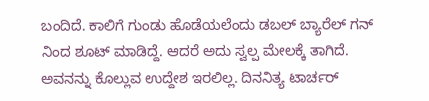ಬಂದಿದೆ. ಕಾಲಿಗೆ ಗುಂಡು ಹೊಡೆಯಲೆಂದು ಡಬಲ್ ಬ್ಯಾರೆಲ್ ಗನ್ ನಿಂದ ಶೂಟ್ ಮಾಡಿದ್ದೆ. ಆದರೆ ಅದು ಸ್ವಲ್ಪ ಮೇಲಕ್ಕೆ ತಾಗಿದೆ. ಅವನನ್ನು ಕೊಲ್ಲುವ ಉದ್ದೇಶ ಇರಲಿಲ್ಲ. ದಿನನಿತ್ಯ ಟಾರ್ಚರ್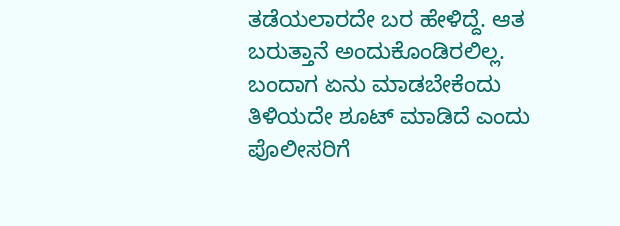ತಡೆಯಲಾರದೇ ಬರ ಹೇಳಿದ್ದೆ. ಆತ ಬರುತ್ತಾನೆ ಅಂದುಕೊಂಡಿರಲಿಲ್ಲ. ಬಂದಾಗ ಏನು ಮಾಡಬೇಕೆಂದು ತಿಳಿಯದೇ ಶೂಟ್ ಮಾಡಿದೆ ಎಂದು ಪೊಲೀಸರಿಗೆ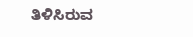ತಿಳಿಸಿರುವ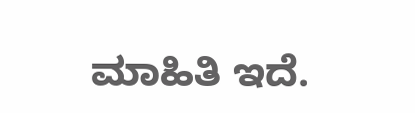ಮಾಹಿತಿ ಇದೆ.